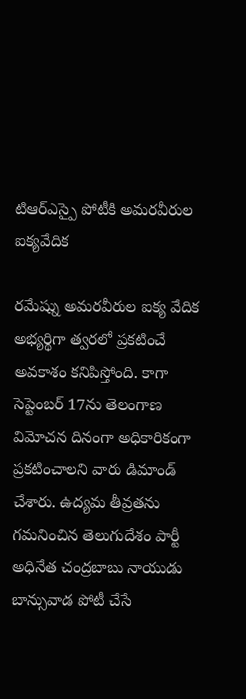టిఆర్ఎస్పై పోటీకి అమరవీరుల ఐక్యవేదిక

రమేష్ను అమరవీరుల ఐక్య వేదిక అభ్యర్థిగా త్వరలో ప్రకటించే అవకాశం కనిపిస్తోంది. కాగా సెప్టెంబర్ 17ను తెలంగాణ విమోచన దినంగా అధికారికంగా ప్రకటించాలని వారు డిమాండ్ చేశారు. ఉద్యమ తీవ్రతను గమనించిన తెలుగుదేశం పార్టీ అధినేత చంద్రబాబు నాయుడు బాన్సువాడ పోటీ చేసే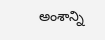అంశాన్ని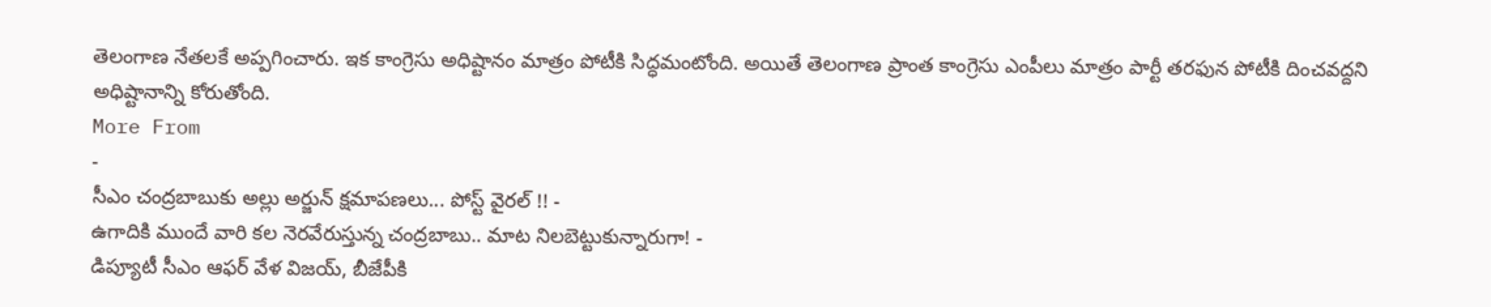తెలంగాణ నేతలకే అప్పగించారు. ఇక కాంగ్రెసు అధిష్టానం మాత్రం పోటీకి సిద్ధమంటోంది. అయితే తెలంగాణ ప్రాంత కాంగ్రెసు ఎంపీలు మాత్రం పార్టీ తరఫున పోటీకి దించవద్దని అధిష్టానాన్ని కోరుతోంది.
More From
-
సీఎం చంద్రబాబుకు అల్లు అర్జున్ క్షమాపణలు... పోస్ట్ వైరల్ !! -
ఉగాదికి ముందే వారి కల నెరవేరుస్తున్న చంద్రబాబు.. మాట నిలబెట్టుకున్నారుగా! -
డిప్యూటీ సీఎం ఆఫర్ వేళ విజయ్, బీజేపీకి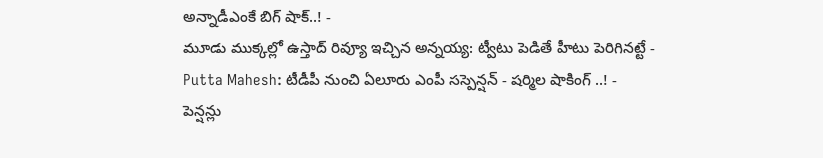అన్నాడీఎంకే బిగ్ షాక్..! -
మూడు ముక్కల్లో ఉస్తాద్ రివ్యూ ఇచ్చిన అన్నయ్య: ట్వీటు పెడితే హీటు పెరిగినట్టే -
Putta Mahesh: టీడీపీ నుంచి ఏలూరు ఎంపీ సస్పెన్షన్ - షర్మిల షాకింగ్ ..! -
పెన్షన్లు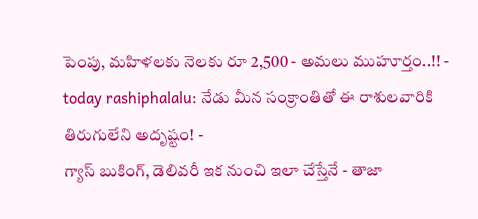పెంపు, మహిళలకు నెలకు రూ 2,500 - అమలు ముహూర్తం..!! -
today rashiphalalu: నేడు మీన సంక్రాంతితో ఈ రాశులవారికి తిరుగులేని అదృష్టం! -
గ్యాస్ బుకింగ్, డెలివరీ ఇక నుంచి ఇలా చేస్తేనే - తాజా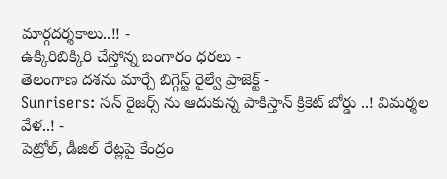మార్గదర్శకాలు..!! -
ఉక్కిరిబిక్కిరి చేస్తోన్న బంగారం ధరలు -
తెలంగాణ దశను మార్చే బిగ్గెస్ట్ రైల్వే ప్రాజెక్ట్ -
Sunrisers: సన్ రైజర్స్ ను ఆదుకున్న పాకిస్తాన్ క్రికెట్ బోర్డు ..! విమర్శల వేళ..! -
పెట్రోల్, డీజిల్ రేట్లపై కేంద్రం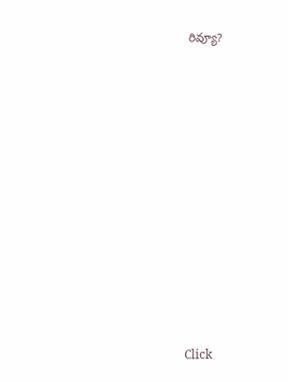రివ్యూ?












Click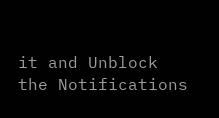it and Unblock the Notifications